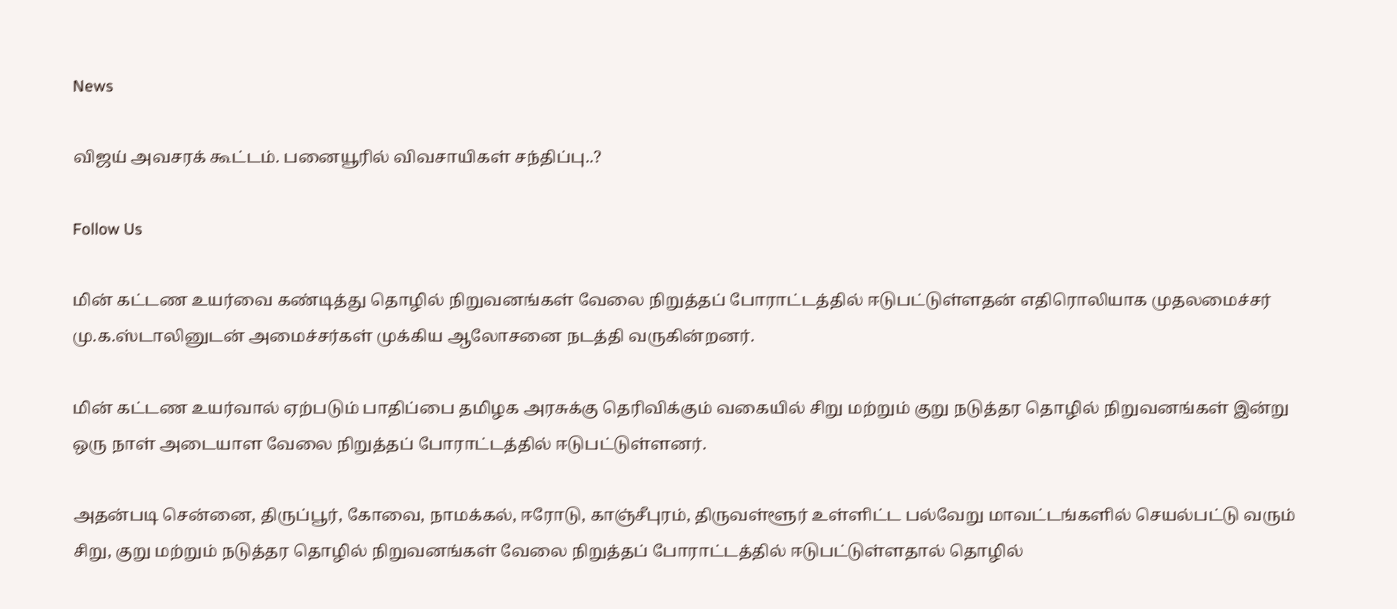News

விஜய் அவசரக் கூட்டம். பனையூரில் விவசாயிகள் சந்திப்பு..?

Follow Us

மின் கட்டண உயர்வை கண்டித்து தொழில் நிறுவனங்கள் வேலை நிறுத்தப் போராட்டத்தில் ஈடுபட்டுள்ளதன் எதிரொலியாக முதலமைச்சர் மு.க.ஸ்டாலினுடன் அமைச்சர்கள் முக்கிய ஆலோசனை நடத்தி வருகின்றனர்.

மின் கட்டண உயர்வால் ஏற்படும் பாதிப்பை தமிழக அரசுக்கு தெரிவிக்கும் வகையில் சிறு மற்றும் குறு நடுத்தர தொழில் நிறுவனங்கள் இன்று ஒரு நாள் அடையாள வேலை நிறுத்தப் போராட்டத்தில் ஈடுபட்டுள்ளனர்.

அதன்படி சென்னை, திருப்பூர், கோவை, நாமக்கல், ஈரோடு, காஞ்சீபுரம், திருவள்ளூர் உள்ளிட்ட பல்வேறு மாவட்டங்களில் செயல்பட்டு வரும் சிறு, குறு மற்றும் நடுத்தர தொழில் நிறுவனங்கள் வேலை நிறுத்தப் போராட்டத்தில் ஈடுபட்டுள்ளதால் தொழில்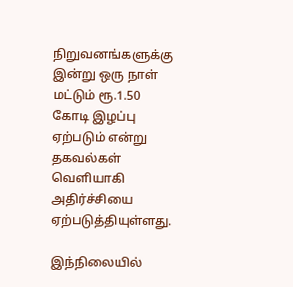நிறுவனங்களுக்கு இன்று ஒரு நாள் மட்டும் ரூ.1.50 கோடி இழப்பு ஏற்படும் என்று தகவல்கள் வெளியாகி அதிர்ச்சியை ஏற்படுத்தியுள்ளது.

இந்நிலையில்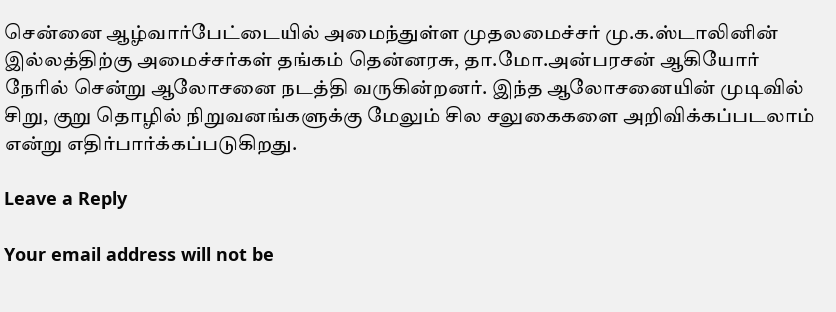சென்னை ஆழ்வார்பேட்டையில் அமைந்துள்ள முதலமைச்சர் மு.க.ஸ்டாலினின் இல்லத்திற்கு அமைச்சர்கள் தங்கம் தென்னரசு, தா.மோ.அன்பரசன் ஆகியோர் நேரில் சென்று ஆலோசனை நடத்தி வருகின்றனர். இந்த ஆலோசனையின் முடிவில் சிறு, குறு தொழில் நிறுவனங்களுக்கு மேலும் சில சலுகைகளை அறிவிக்கப்படலாம் என்று எதிர்பார்க்கப்படுகிறது.

Leave a Reply

Your email address will not be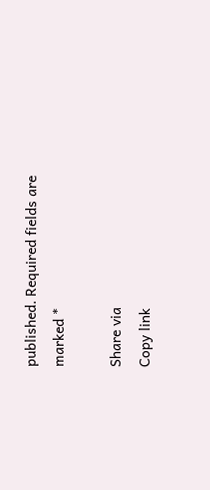published. Required fields are marked *

Share via
Copy link